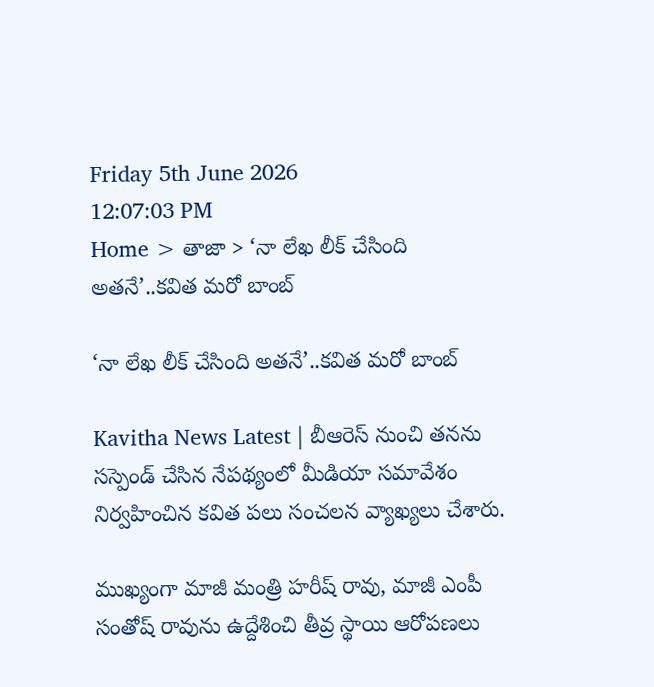Friday 5th June 2026
12:07:03 PM
Home > తాజా > ‘నా లేఖ లీక్ చేసింది అతనే’..కవిత మరో బాంబ్

‘నా లేఖ లీక్ చేసింది అతనే’..కవిత మరో బాంబ్

Kavitha News Latest | బీఆరెస్ నుంచి తనను సస్పెండ్ చేసిన నేపథ్యంలో మీడియా సమావేశం నిర్వహించిన కవిత పలు సంచలన వ్యాఖ్యలు చేశారు.

ముఖ్యంగా మాజీ మంత్రి హరీష్ రావు, మాజీ ఎంపీ సంతోష్ రావును ఉద్దేశించి తీవ్ర స్థాయి ఆరోపణలు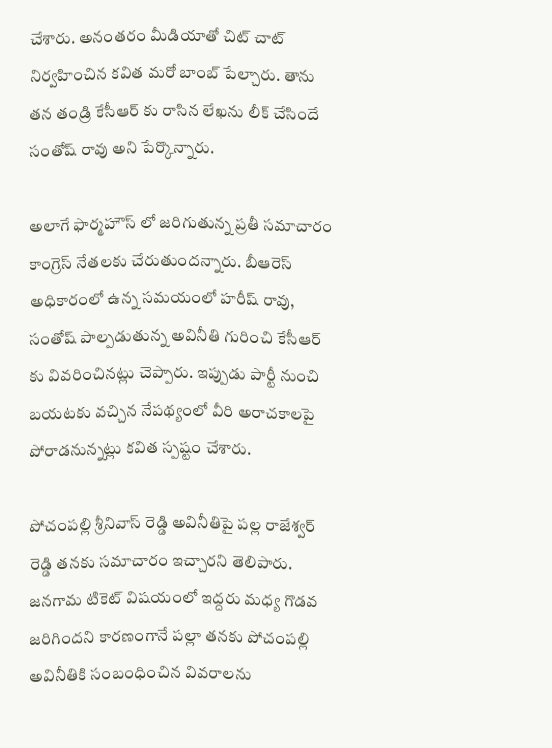చేశారు. అనంతరం మీడియాతో చిట్ చాట్ నిర్వహించిన కవిత మరో బాంబ్ పేల్చారు. తాను తన తండ్రి కేసీఆర్ కు రాసిన లేఖను లీక్ చేసిందే సంతోష్ రావు అని పేర్కొన్నారు.

అలాగే ఫార్మహౌస్ లో జరిగుతున్న ప్రతీ సమాచారం కాంగ్రెస్ నేతలకు చేరుతుందన్నారు. బీఆరెస్ అధికారంలో ఉన్న సమయంలో హరీష్ రావు, సంతోష్ పాల్పడుతున్న అవినీతి గురించి కేసీఆర్ కు వివరించినట్లు చెప్పారు. ఇప్పుడు పార్టీ నుంచి బయటకు వచ్చిన నేపథ్యంలో వీరి అరాచకాలపై పోరాడనున్నట్లు కవిత స్పష్టం చేశారు.

పోచంపల్లి శ్రీనివాస్ రెడ్డి అవినీతిపై పల్ల రాజేశ్వర్ రెడ్డి తనకు సమాచారం ఇచ్చారని తెలిపారు. జనగామ టికెట్ విషయంలో ఇద్దరు మధ్య గొడవ జరిగిందని కారణంగానే పల్లా తనకు పోచంపల్లి అవినీతికి సంబంధించిన వివరాలను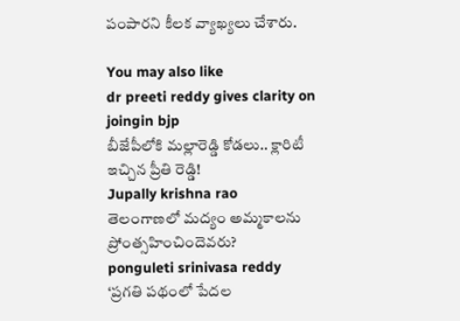పంపారని కీలక వ్యాఖ్యలు చేశారు.

You may also like
dr preeti reddy gives clarity on joingin bjp
బీజేపీలోకి మల్లారెడ్డి కోడలు.. క్లారిటీ ఇచ్చిన ప్రీతి రెడ్డి!
Jupally krishna rao
తెలంగాణలో మ‌ద్యం అమ్మ‌కాల‌ను ప్రోంత్స‌హించిందెవ‌రు?
ponguleti srinivasa reddy
‘ప్రగతి పథంలో పేదల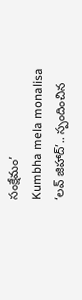సంక్షేమం’
Kumbha mela monalisa
‘లవ్ జిహాద్’.. స్పందించిన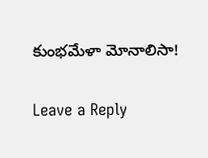కుంభమేళా మోనాలిసా!

Leave a Reply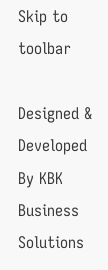Skip to toolbar

Designed & Developed By KBK Business Solutions